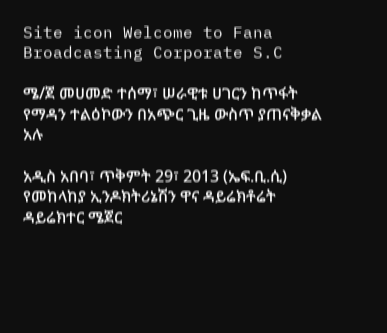Site icon Welcome to Fana Broadcasting Corporate S.C

ሜ/ጀ መሀመድ ተሰማ፣ ሠራዊቱ ሀገርን ከጥፋት የማዳን ተልዕኮውን በአጭር ጊዜ ውስጥ ያጠናቅቃል አሉ

አዲስ አበባ፣ ጥቅምት 29፣ 2013 (ኤፍ.ቢ.ሲ) የመከላከያ ኢንዶክትሪኔሽን ዋና ዳይሬክቶሬት ዳይሬክተር ሜጀር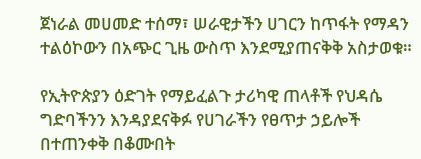ጀነራል መሀመድ ተሰማ፣ ሠራዊታችን ሀገርን ከጥፋት የማዳን ተልዕኮውን በአጭር ጊዜ ውስጥ እንደሚያጠናቅቅ አስታወቁ።

የኢትዮጵያን ዕድገት የማይፈልጉ ታሪካዊ ጠላቶች የህዳሴ ግድባችንን እንዳያደናቅፉ የሀገራችን የፀጥታ ኃይሎች በተጠንቀቅ በቆሙበት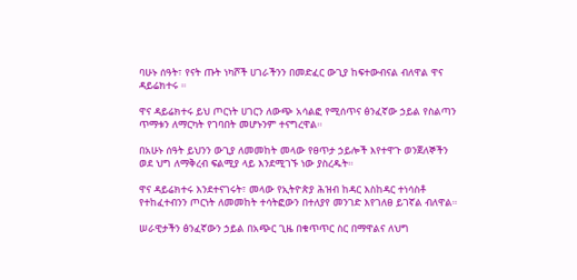ባሁኑ ሰዓት፣ የናት ጡት ነካሾች ሀገራችንን በመድፈር ውጊያ ከፍተውብናል ብለዋል ዋና ዳይሬክተሩ ።

ዋና ዳይሬክተሩ ይህ ጦርነት ሀገርን ለውጭ አሳልፎ የሚሰጥና ፅንፈኛው ኃይል የስልጣን ጥማቱን ለማርካት የገባበት መሆኑንም ተናግረዋል።

በአሁኑ ሰዓት ይህንን ውጊያ ለመመከት መላው የፀጥታ ኃይሎች እየተዋጉ ወንጀለኞችን ወደ ህግ ለማቅረብ ፍልሚያ ላይ እንደሚገኙ ነው ያስረዱት።

ዋና ዳይሬክተሩ እንደተናገሩት፣ መላው የኢትዮጵያ ሕዝብ ከዳር እስከዳር ተነሳስቶ የተከፈተብንን ጦርነት ለመመከት ተሳትፎውን በተለያየ መንገድ እየገለፀ ይገኛል ብለዋል።

ሠራዊታችን ፅንፈኛውን ኃይል በአጭር ጊዜ በቁጥጥር ስር በማዋልና ለህግ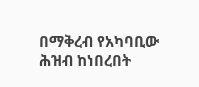በማቅረብ የአካባቢው ሕዝብ ከነበረበት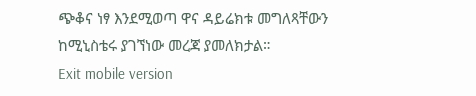ጭቆና ነፃ እንደሚወጣ ዋና ዳይሬክቱ መግለጻቸውን ከሚኒስቴሩ ያገኘነው መረጃ ያመለክታል።
Exit mobile version